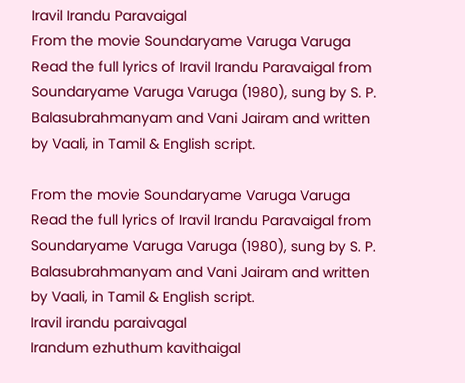Iravil Irandu Paravaigal
From the movie Soundaryame Varuga Varuga
Read the full lyrics of Iravil Irandu Paravaigal from Soundaryame Varuga Varuga (1980), sung by S. P. Balasubrahmanyam and Vani Jairam and written by Vaali, in Tamil & English script.

From the movie Soundaryame Varuga Varuga
Read the full lyrics of Iravil Irandu Paravaigal from Soundaryame Varuga Varuga (1980), sung by S. P. Balasubrahmanyam and Vani Jairam and written by Vaali, in Tamil & English script.
Iravil irandu paraivagal
Irandum ezhuthum kavithaigal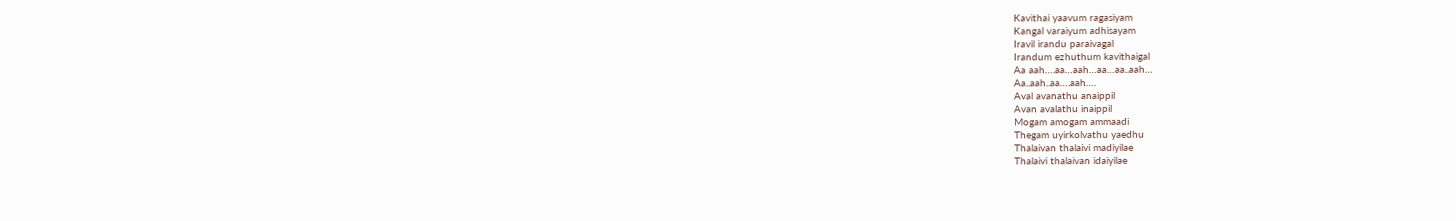Kavithai yaavum ragasiyam
Kangal varaiyum adhisayam
Iravil irandu paraivagal
Irandum ezhuthum kavithaigal
Aa aah….aa…aah…aa…aa..aah…
Aa..aah..aa….aah….
Aval avanathu anaippil
Avan avalathu inaippil
Mogam amogam ammaadi
Thegam uyirkolvathu yaedhu
Thalaivan thalaivi madiyilae
Thalaivi thalaivan idaiyilae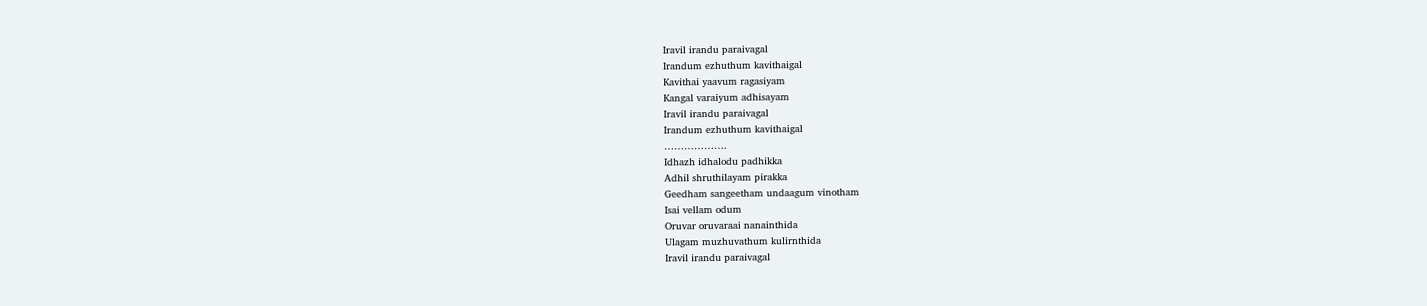Iravil irandu paraivagal
Irandum ezhuthum kavithaigal
Kavithai yaavum ragasiyam
Kangal varaiyum adhisayam
Iravil irandu paraivagal
Irandum ezhuthum kavithaigal
……………….
Idhazh idhalodu padhikka
Adhil shruthilayam pirakka
Geedham sangeetham undaagum vinotham
Isai vellam odum
Oruvar oruvaraai nanainthida
Ulagam muzhuvathum kulirnthida
Iravil irandu paraivagal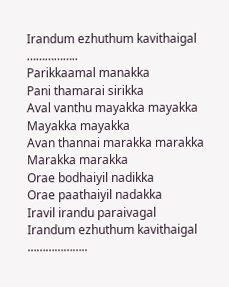Irandum ezhuthum kavithaigal
……………..
Parikkaamal manakka
Pani thamarai sirikka
Aval vanthu mayakka mayakka
Mayakka mayakka
Avan thannai marakka marakka
Marakka marakka
Orae bodhaiyil nadikka
Orae paathaiyil nadakka
Iravil irandu paraivagal
Irandum ezhuthum kavithaigal
………………..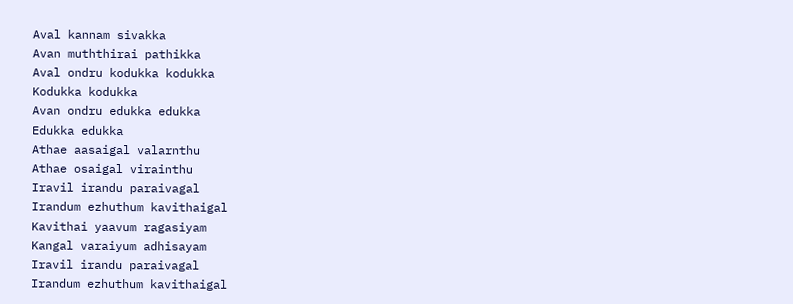Aval kannam sivakka
Avan muththirai pathikka
Aval ondru kodukka kodukka
Kodukka kodukka
Avan ondru edukka edukka
Edukka edukka
Athae aasaigal valarnthu
Athae osaigal virainthu
Iravil irandu paraivagal
Irandum ezhuthum kavithaigal
Kavithai yaavum ragasiyam
Kangal varaiyum adhisayam
Iravil irandu paraivagal
Irandum ezhuthum kavithaigal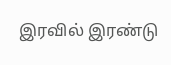இரவில் இரண்டு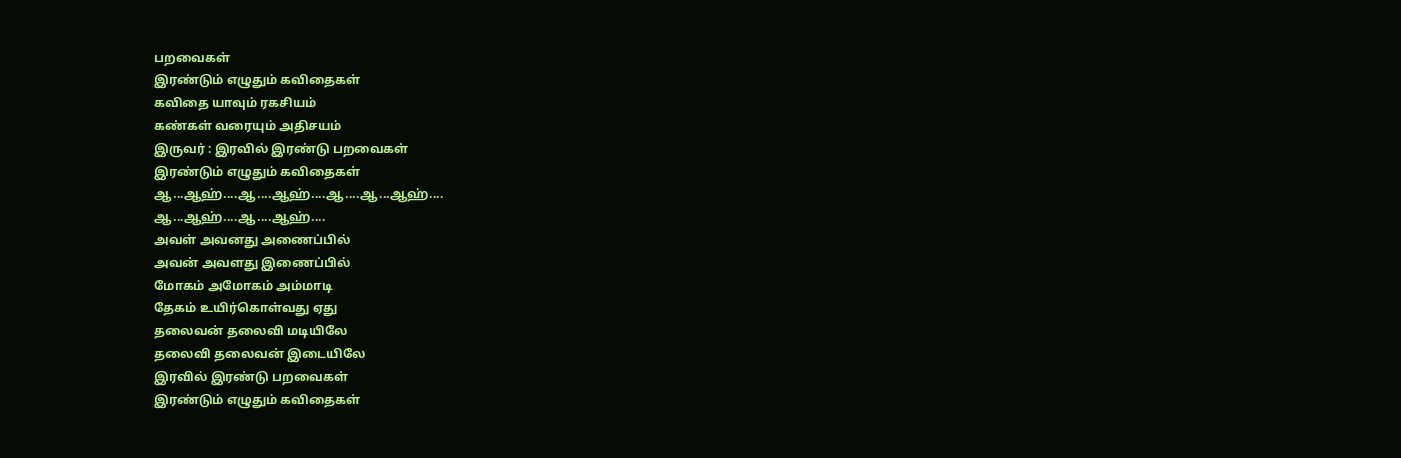பறவைகள்
இரண்டும் எழுதும் கவிதைகள்
கவிதை யாவும் ரகசியம்
கண்கள் வரையும் அதிசயம்
இருவர் : இரவில் இரண்டு பறவைகள்
இரண்டும் எழுதும் கவிதைகள்
ஆ...ஆஹ்....ஆ....ஆஹ்....ஆ....ஆ...ஆஹ்....
ஆ...ஆஹ்....ஆ....ஆஹ்....
அவள் அவனது அணைப்பில்
அவன் அவளது இணைப்பில்
மோகம் அமோகம் அம்மாடி
தேகம் உயிர்கொள்வது ஏது
தலைவன் தலைவி மடியிலே
தலைவி தலைவன் இடையிலே
இரவில் இரண்டு பறவைகள்
இரண்டும் எழுதும் கவிதைகள்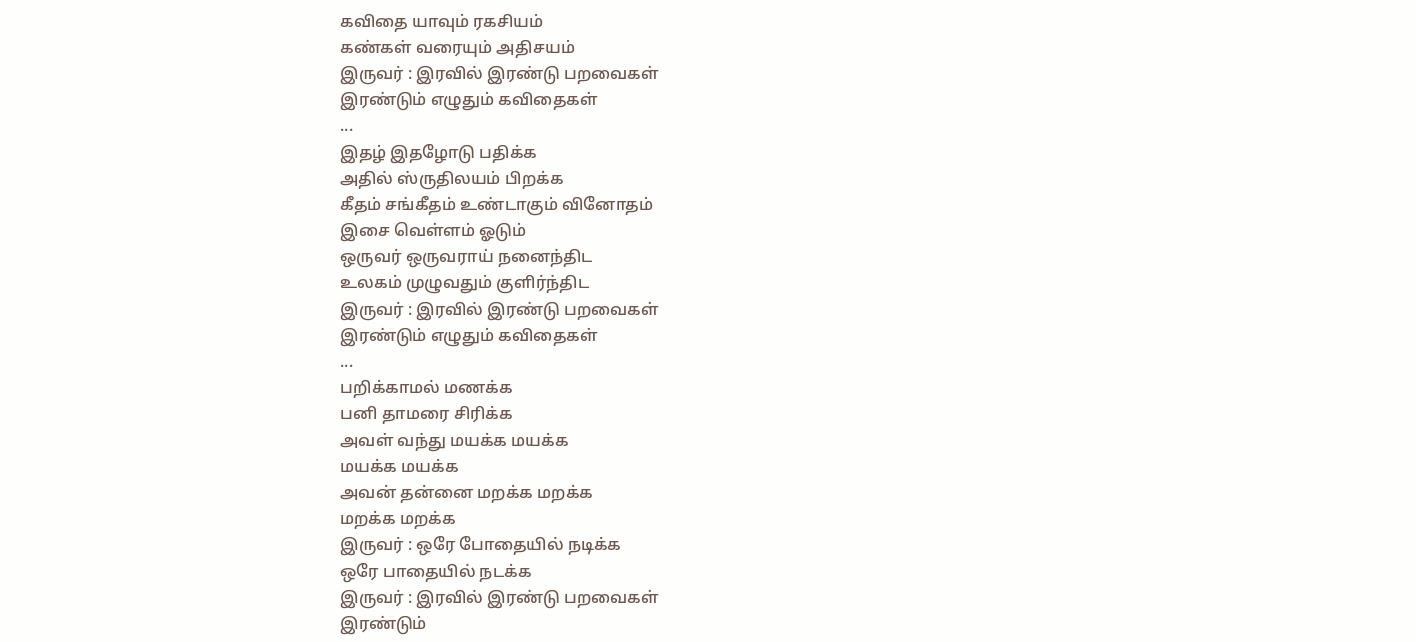கவிதை யாவும் ரகசியம்
கண்கள் வரையும் அதிசயம்
இருவர் : இரவில் இரண்டு பறவைகள்
இரண்டும் எழுதும் கவிதைகள்
...
இதழ் இதழோடு பதிக்க
அதில் ஸ்ருதிலயம் பிறக்க
கீதம் சங்கீதம் உண்டாகும் வினோதம்
இசை வெள்ளம் ஓடும்
ஒருவர் ஒருவராய் நனைந்திட
உலகம் முழுவதும் குளிர்ந்திட
இருவர் : இரவில் இரண்டு பறவைகள்
இரண்டும் எழுதும் கவிதைகள்
...
பறிக்காமல் மணக்க
பனி தாமரை சிரிக்க
அவள் வந்து மயக்க மயக்க
மயக்க மயக்க
அவன் தன்னை மறக்க மறக்க
மறக்க மறக்க
இருவர் : ஒரே போதையில் நடிக்க
ஒரே பாதையில் நடக்க
இருவர் : இரவில் இரண்டு பறவைகள்
இரண்டும்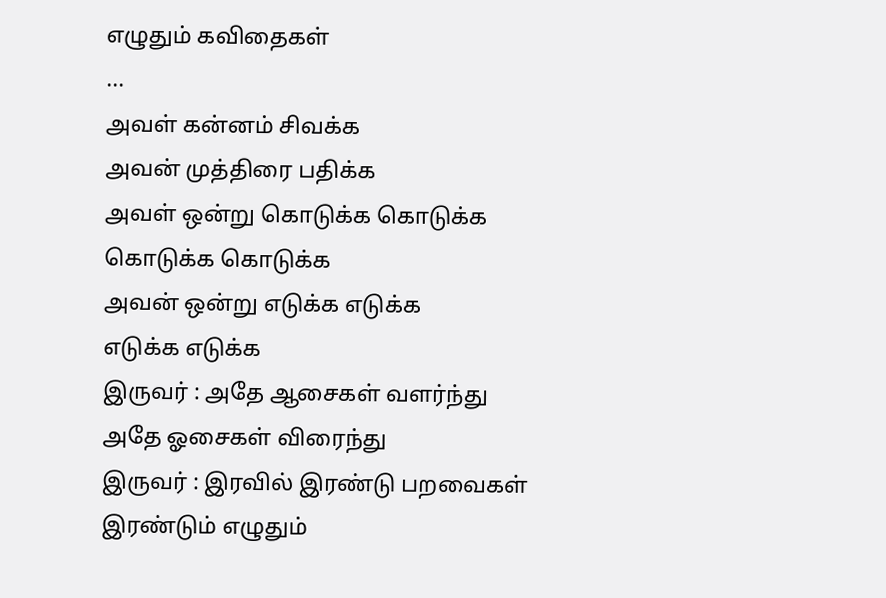எழுதும் கவிதைகள்
...
அவள் கன்னம் சிவக்க
அவன் முத்திரை பதிக்க
அவள் ஒன்று கொடுக்க கொடுக்க
கொடுக்க கொடுக்க
அவன் ஒன்று எடுக்க எடுக்க
எடுக்க எடுக்க
இருவர் : அதே ஆசைகள் வளர்ந்து
அதே ஓசைகள் விரைந்து
இருவர் : இரவில் இரண்டு பறவைகள்
இரண்டும் எழுதும்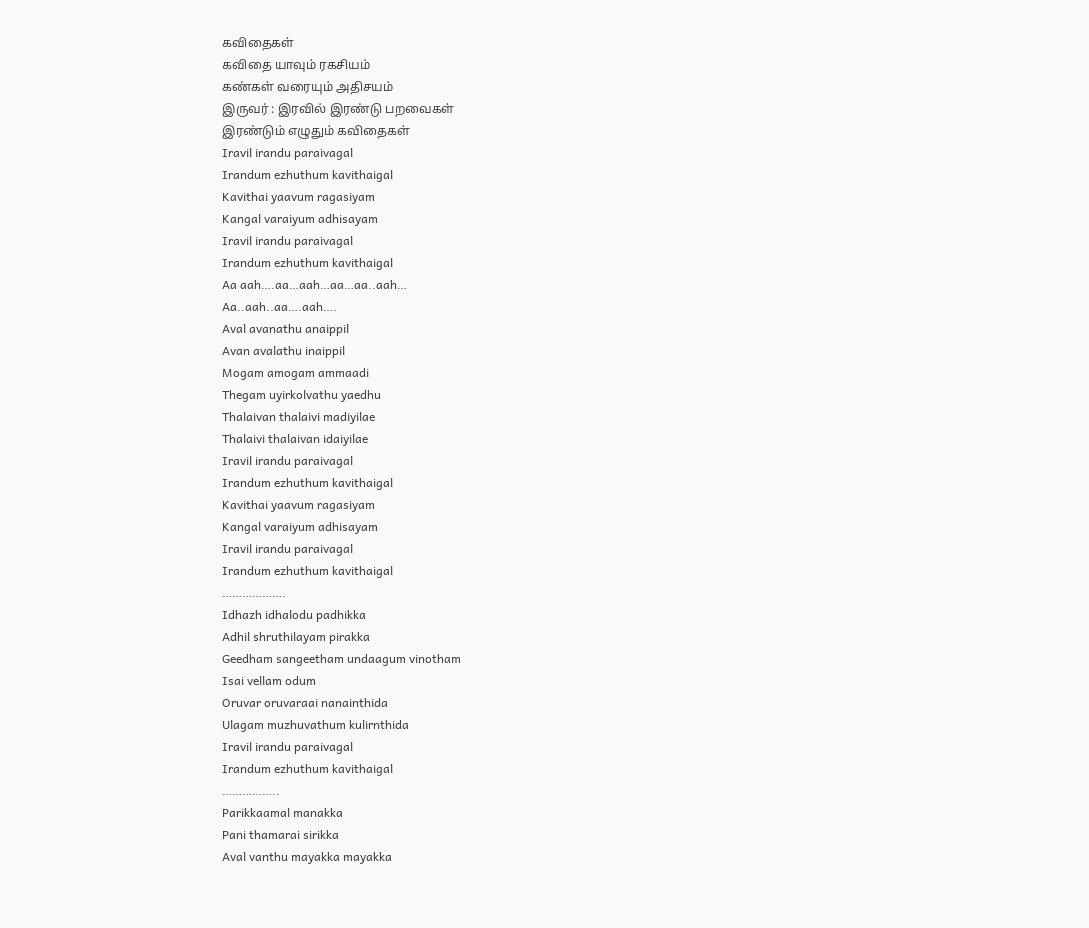கவிதைகள்
கவிதை யாவும் ரகசியம்
கண்கள் வரையும் அதிசயம்
இருவர் : இரவில் இரண்டு பறவைகள்
இரண்டும் எழுதும் கவிதைகள்
Iravil irandu paraivagal
Irandum ezhuthum kavithaigal
Kavithai yaavum ragasiyam
Kangal varaiyum adhisayam
Iravil irandu paraivagal
Irandum ezhuthum kavithaigal
Aa aah….aa…aah…aa…aa..aah…
Aa..aah..aa….aah….
Aval avanathu anaippil
Avan avalathu inaippil
Mogam amogam ammaadi
Thegam uyirkolvathu yaedhu
Thalaivan thalaivi madiyilae
Thalaivi thalaivan idaiyilae
Iravil irandu paraivagal
Irandum ezhuthum kavithaigal
Kavithai yaavum ragasiyam
Kangal varaiyum adhisayam
Iravil irandu paraivagal
Irandum ezhuthum kavithaigal
……………….
Idhazh idhalodu padhikka
Adhil shruthilayam pirakka
Geedham sangeetham undaagum vinotham
Isai vellam odum
Oruvar oruvaraai nanainthida
Ulagam muzhuvathum kulirnthida
Iravil irandu paraivagal
Irandum ezhuthum kavithaigal
……………..
Parikkaamal manakka
Pani thamarai sirikka
Aval vanthu mayakka mayakka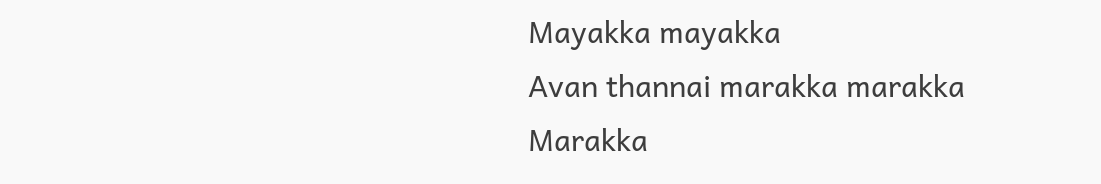Mayakka mayakka
Avan thannai marakka marakka
Marakka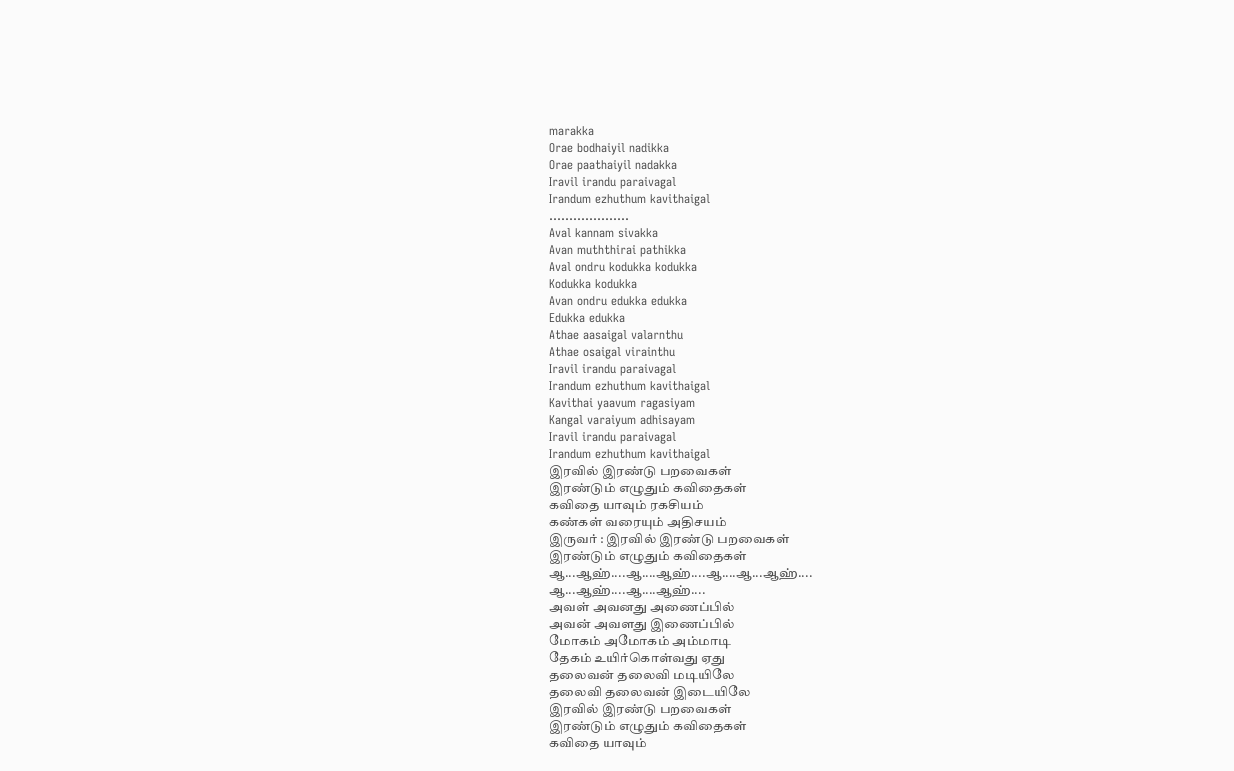marakka
Orae bodhaiyil nadikka
Orae paathaiyil nadakka
Iravil irandu paraivagal
Irandum ezhuthum kavithaigal
………………..
Aval kannam sivakka
Avan muththirai pathikka
Aval ondru kodukka kodukka
Kodukka kodukka
Avan ondru edukka edukka
Edukka edukka
Athae aasaigal valarnthu
Athae osaigal virainthu
Iravil irandu paraivagal
Irandum ezhuthum kavithaigal
Kavithai yaavum ragasiyam
Kangal varaiyum adhisayam
Iravil irandu paraivagal
Irandum ezhuthum kavithaigal
இரவில் இரண்டு பறவைகள்
இரண்டும் எழுதும் கவிதைகள்
கவிதை யாவும் ரகசியம்
கண்கள் வரையும் அதிசயம்
இருவர் : இரவில் இரண்டு பறவைகள்
இரண்டும் எழுதும் கவிதைகள்
ஆ...ஆஹ்....ஆ....ஆஹ்....ஆ....ஆ...ஆஹ்....
ஆ...ஆஹ்....ஆ....ஆஹ்....
அவள் அவனது அணைப்பில்
அவன் அவளது இணைப்பில்
மோகம் அமோகம் அம்மாடி
தேகம் உயிர்கொள்வது ஏது
தலைவன் தலைவி மடியிலே
தலைவி தலைவன் இடையிலே
இரவில் இரண்டு பறவைகள்
இரண்டும் எழுதும் கவிதைகள்
கவிதை யாவும்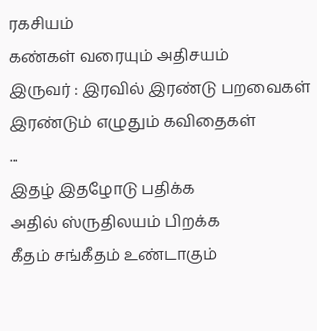ரகசியம்
கண்கள் வரையும் அதிசயம்
இருவர் : இரவில் இரண்டு பறவைகள்
இரண்டும் எழுதும் கவிதைகள்
...
இதழ் இதழோடு பதிக்க
அதில் ஸ்ருதிலயம் பிறக்க
கீதம் சங்கீதம் உண்டாகும்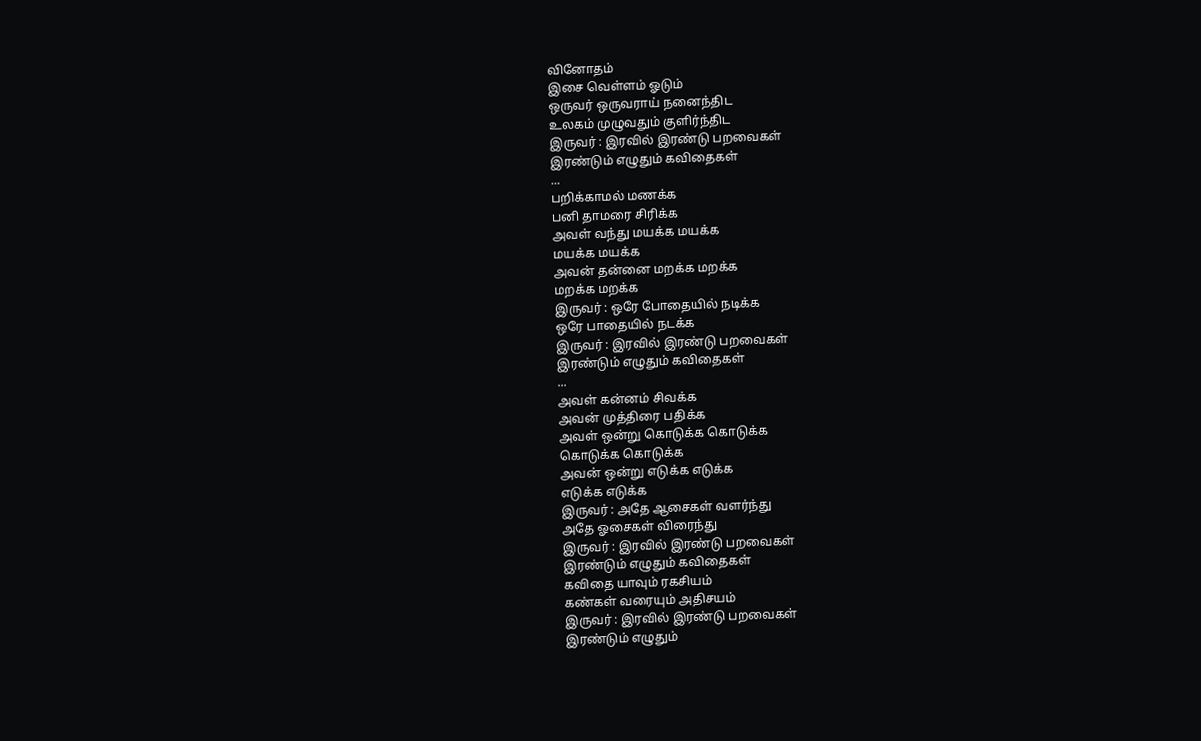வினோதம்
இசை வெள்ளம் ஓடும்
ஒருவர் ஒருவராய் நனைந்திட
உலகம் முழுவதும் குளிர்ந்திட
இருவர் : இரவில் இரண்டு பறவைகள்
இரண்டும் எழுதும் கவிதைகள்
...
பறிக்காமல் மணக்க
பனி தாமரை சிரிக்க
அவள் வந்து மயக்க மயக்க
மயக்க மயக்க
அவன் தன்னை மறக்க மறக்க
மறக்க மறக்க
இருவர் : ஒரே போதையில் நடிக்க
ஒரே பாதையில் நடக்க
இருவர் : இரவில் இரண்டு பறவைகள்
இரண்டும் எழுதும் கவிதைகள்
...
அவள் கன்னம் சிவக்க
அவன் முத்திரை பதிக்க
அவள் ஒன்று கொடுக்க கொடுக்க
கொடுக்க கொடுக்க
அவன் ஒன்று எடுக்க எடுக்க
எடுக்க எடுக்க
இருவர் : அதே ஆசைகள் வளர்ந்து
அதே ஓசைகள் விரைந்து
இருவர் : இரவில் இரண்டு பறவைகள்
இரண்டும் எழுதும் கவிதைகள்
கவிதை யாவும் ரகசியம்
கண்கள் வரையும் அதிசயம்
இருவர் : இரவில் இரண்டு பறவைகள்
இரண்டும் எழுதும்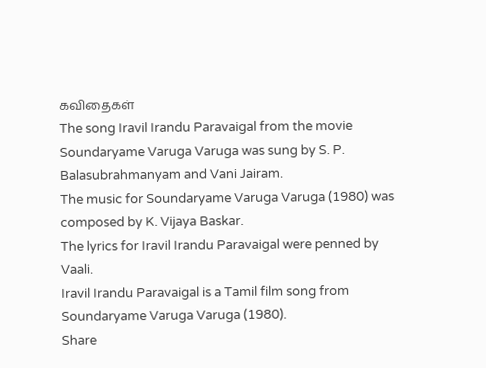கவிதைகள்
The song Iravil Irandu Paravaigal from the movie Soundaryame Varuga Varuga was sung by S. P. Balasubrahmanyam and Vani Jairam.
The music for Soundaryame Varuga Varuga (1980) was composed by K. Vijaya Baskar.
The lyrics for Iravil Irandu Paravaigal were penned by Vaali.
Iravil Irandu Paravaigal is a Tamil film song from Soundaryame Varuga Varuga (1980).
Share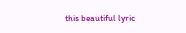this beautiful lyric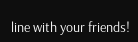line with your friends!